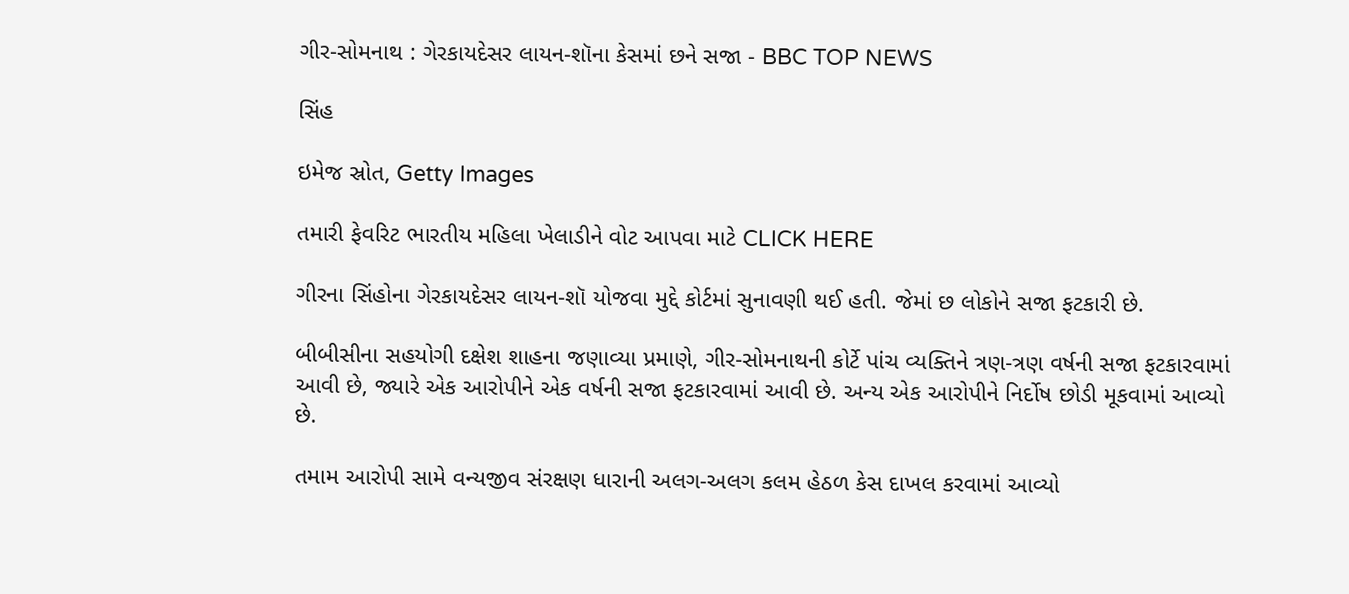ગીર-સોમનાથ : ગેરકાયદેસર લાયન-શૉના કેસમાં છને સજા - BBC TOP NEWS

સિંહ

ઇમેજ સ્રોત, Getty Images

તમારી ફેવરિટ ભારતીય મહિલા ખેલાડીને વોટ આપવા માટે CLICK HERE

ગીરના સિંહોના ગેરકાયદેસર લાયન-શૉ યોજવા મુદ્દે કોર્ટમાં સુનાવણી થઈ હતી. જેમાં છ લોકોને સજા ફટકારી છે.

બીબીસીના સહયોગી દક્ષેશ શાહના જણાવ્યા પ્રમાણે, ગીર-સોમનાથની કોર્ટે પાંચ વ્યક્તિને ત્રણ-ત્રણ વર્ષની સજા ફટકારવામાં આવી છે, જ્યારે એક આરોપીને એક વર્ષની સજા ફટકારવામાં આવી છે. અન્ય એક આરોપીને નિર્દોષ છોડી મૂકવામાં આવ્યો છે.

તમામ આરોપી સામે વન્યજીવ સંરક્ષણ ધારાની અલગ-અલગ કલમ હેઠળ કેસ દાખલ કરવામાં આવ્યો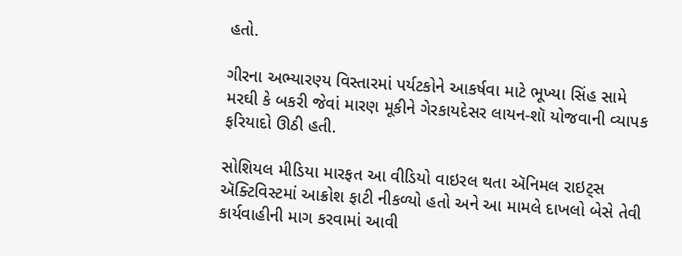હતો.

ગીરના અભ્યારણ્ય વિસ્તારમાં પર્યટકોને આકર્ષવા માટે ભૂખ્યા સિંહ સામે મરઘી કે બકરી જેવાં મારણ મૂકીને ગેરકાયદેસર લાયન-શૉ યોજવાની વ્યાપક ફરિયાદો ઊઠી હતી.

સોશિયલ મીડિયા મારફત આ વીડિયો વાઇરલ થતા ઍનિમલ રાઇટ્સ ઍક્ટિવિસ્ટમાં આક્રોશ ફાટી નીકળ્યો હતો અને આ મામલે દાખલો બેસે તેવી કાર્યવાહીની માગ કરવામાં આવી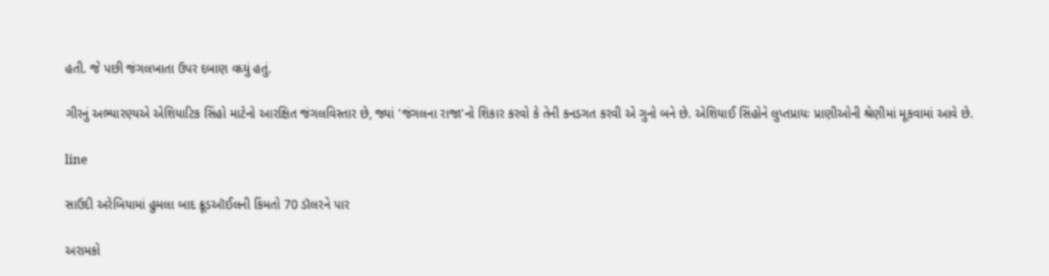હતી. જે પછી જંગલખાતા ઉપર દબાણ વધ્યું હતું.

ગીરનું અભ્યારણ્યએ એશિયાટિક સિંહો માટેનો આરક્ષિત જંગલવિસ્તાર છે, જ્યાં 'જંગલના રાજા'નો શિકાર કરવો કે તેની કનડગત કરવી એ ગુનો બને છે. એશિયાઈ સિંહોને લુપ્તપ્રાયઃ પ્રાણીઓની શ્રેણીમાં મૂકવામાં આવે છે.

line

સાઉદી અરેબિયામાં હુમલા બાદ ક્રૂડઑઈલની કિંમતો 70 ડૉલરને પાર

અરામકો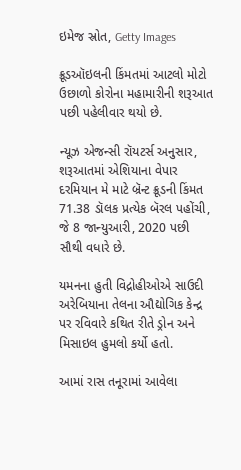ઇમેજ સ્રોત, Getty Images

ક્રૂડઑઇલની કિંમતમાં આટલો મોટો ઉછાળો કોરોના મહામારીની શરૂઆત પછી પહેલીવાર થયો છે.

ન્યૂઝ એજન્સી રૉયટર્સ અનુસાર, શરૂઆતમાં એશિયાના વેપાર દરમિયાન મે માટે બ્રૅન્ટ ક્રૂડની કિંમત 71.38 ડૉલક પ્રત્યેક બૅરલ પહોંચી, જે 8 જાન્યુઆરી, 2020 પછી સૌથી વધારે છે.

યમનના હુતી વિદ્રોહીઓએ સાઉદી અરેબિયાના તેલના ઔદ્યોગિક કેન્દ્ર પર રવિવારે કથિત રીતે ડ્રોન અને મિસાઇલ હુમલો કર્યો હતો.

આમાં રાસ તનૂરામાં આવેલા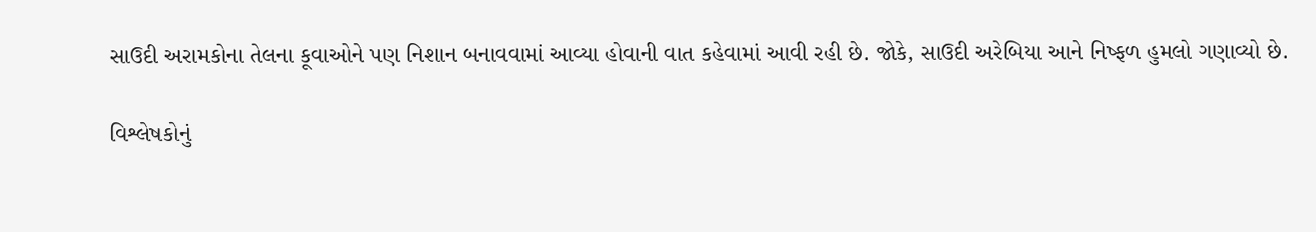સાઉદી અરામકોના તેલના કૂવાઓને પણ નિશાન બનાવવામાં આવ્યા હોવાની વાત કહેવામાં આવી રહી છે. જોકે, સાઉદી અરેબિયા આને નિષ્ફળ હુમલો ગણાવ્યો છે.

વિશ્લેષકોનું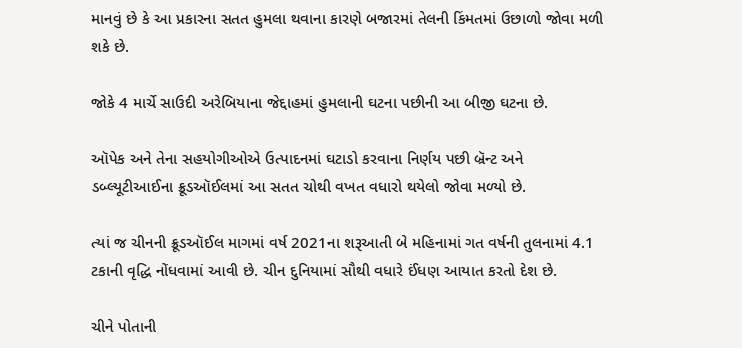માનવું છે કે આ પ્રકારના સતત હુમલા થવાના કારણે બજારમાં તેલની કિંમતમાં ઉછાળો જોવા મળી શકે છે.

જોકે 4 માર્ચે સાઉદી અરેબિયાના જેદ્દાહમાં હુમલાની ઘટના પછીની આ બીજી ઘટના છે.

ઑપેક અને તેના સહયોગીઓએ ઉત્પાદનમાં ઘટાડો કરવાના નિર્ણય પછી બ્રૅન્ટ અને ડબ્લ્યૂટીઆઈના ક્રૂડઑઈલમાં આ સતત ચોથી વખત વધારો થયેલો જોવા મળ્યો છે.

ત્યાં જ ચીનની ક્રૂડઑઈલ માગમાં વર્ષ 2021ના શરૂઆતી બે મહિનામાં ગત વર્ષની તુલનામાં 4.1 ટકાની વૃદ્ધિ નોંધવામાં આવી છે. ચીન દુનિયામાં સૌથી વધારે ઈંધણ આયાત કરતો દેશ છે.

ચીને પોતાની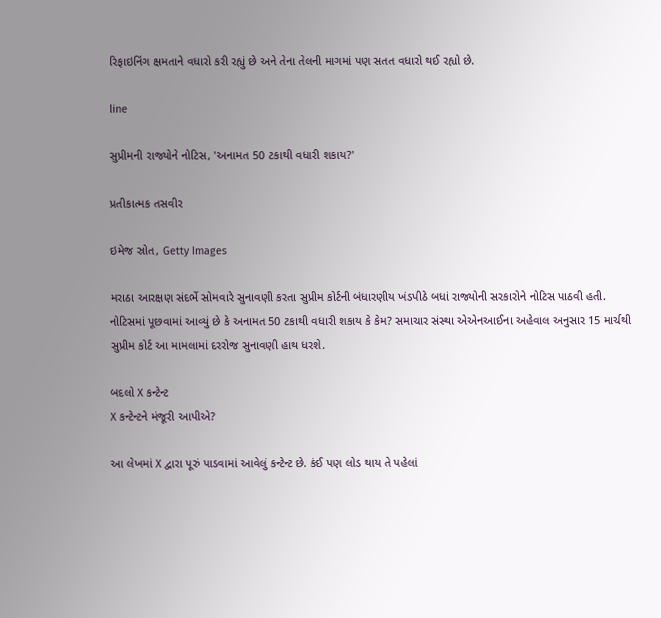રિફાઇનિંગ ક્ષમતાને વધારો કરી રહ્યું છે અને તેના તેલની માગમાં પણ સતત વધારો થઈ રહ્યો છે.

line

સુપ્રીમની રાજ્યોને નોટિસ, 'અનામત 50 ટકાથી વધારી શકાય?'

પ્રતીકાત્મક તસવીર

ઇમેજ સ્રોત, Getty Images

મરાઠા આરક્ષણ સંદર્ભે સોમવારે સુનાવણી કરતા સુપ્રીમ કોર્ટની બંધારણીય ખંડપીઠે બધાં રાજ્યોની સરકારોને નોટિસ પાઠવી હતી. નોટિસમાં પૂછવામાં આવ્યું છે કે અનામત 50 ટકાથી વધારી શકાય કે કેમ? સમાચાર સંસ્થા એએનઆઈના અહેવાલ અનુસાર 15 માર્ચથી સુપ્રીમ કોર્ટ આ મામલામાં દરરોજ સુનાવણી હાથ ધરશે.

બદલો X કન્ટેન્ટ
X કન્ટેન્ટને મંજૂરી આપીએ?

આ લેખમાં X દ્વારા પૂરું પાડવામાં આવેલું કન્ટેન્ટ છે. કંઈ પણ લોડ થાય તે પહેલાં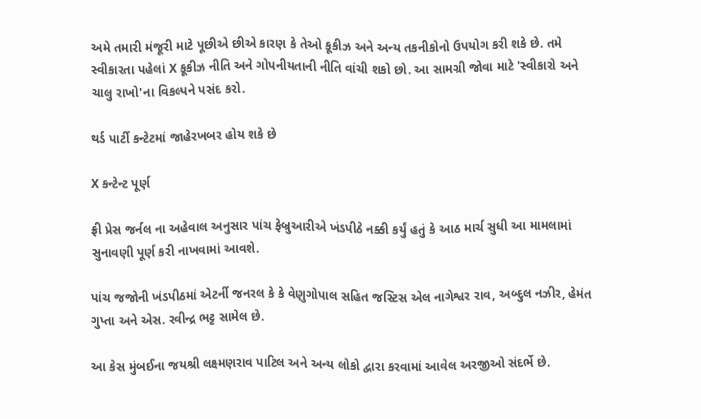અમે તમારી મંજૂરી માટે પૂછીએ છીએ કારણ કે તેઓ કૂકીઝ અને અન્ય તકનીકોનો ઉપયોગ કરી શકે છે. તમે સ્વીકારતા પહેલાં X કૂકીઝ નીતિ અને ગોપનીયતાની નીતિ વાંચી શકો છો. આ સામગ્રી જોવા માટે 'સ્વીકારો અને ચાલુ રાખો'ના વિકલ્પને પસંદ કરો.

થર્ડ પાર્ટી કન્ટેટમાં જાહેરખબર હોય શકે છે

X કન્ટેન્ટ પૂર્ણ

ફ્રી પ્રેસ જર્નલ ના અહેવાલ અનુસાર પાંચ ફેબ્રુઆરીએ ખંડપીઠે નક્કી કર્યું હતું કે આઠ માર્ચ સુધી આ મામલામાં સુનાવણી પૂર્ણ કરી નાખવામાં આવશે.

પાંચ જજોની ખંડપીઠમાં એટર્ની જનરલ કે કે વેણુગોપાલ સહિત જસ્ટિસ એલ નાગેશ્વર રાવ, અબ્દુલ નઝીર, હેમંત ગુપ્તા અને એસ. રવીન્દ્ર ભટ્ટ સામેલ છે.

આ કેસ મુંબઈના જયશ્રી લક્ષ્મણરાવ પાટિલ અને અન્ય લોકો દ્વારા કરવામાં આવેલ અરજીઓ સંદર્ભે છે.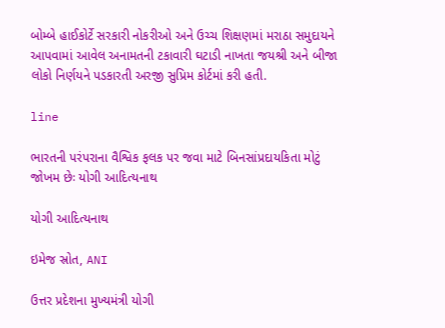બોમ્બે હાઈકોર્ટે સરકારી નોકરીઓ અને ઉચ્ચ શિક્ષણમાં મરાઠા સમુદાયને આપવામાં આવેલ અનામતની ટકાવારી ઘટાડી નાખતા જયશ્રી અને બીજા લોકો નિર્ણયને પડકારતી અરજી સુપ્રિમ કોર્ટમાં કરી હતી.

line

ભારતની પરંપરાના વૈશ્વિક ફલક પર જવા માટે બિનસાંપ્રદાયકિતા મોટું જોખમ છેઃ યોગી આદિત્યનાથ

યોગી આદિત્યનાથ

ઇમેજ સ્રોત, ANI

ઉત્તર પ્રદેશના મુખ્યમંત્રી યોગી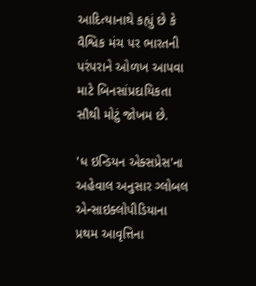આદિત્યાનાથે કહ્યું છે કે વૈશ્વિક મંચ પર ભારતની પરંપરાને ઓળખ આપવા માટે બિનસાંપ્રદાયિકતા સૌથી મોટું જોખમ છે.

'ધ ઇન્ડિયન એક્સપ્રેસ'ના અહેવાલ અનુસાર ગ્લોબલ એન્સાઇક્લોપીડિયાના પ્રથમ આવૃત્તિના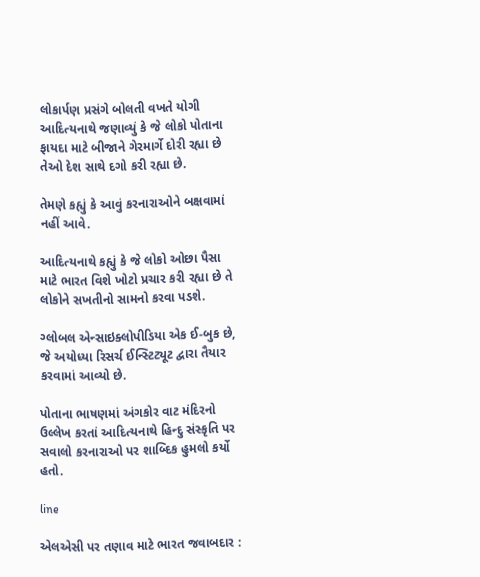લોકાર્પણ પ્રસંગે બોલતી વખતે યોગી આદિત્યનાથે જણાવ્યું કે જે લોકો પોતાના ફાયદા માટે બીજાને ગેરમાર્ગે દોરી રહ્યા છે તેઓ દેશ સાથે દગો કરી રહ્યા છે.

તેમણે કહ્યું કે આવું કરનારાઓને બક્ષવામાં નહીં આવે.

આદિત્યનાથે કહ્યું કે જે લોકો ઓછા પૈસા માટે ભારત વિશે ખોટો પ્રચાર કરી રહ્યા છે તે લોકોને સખતીનો સામનો કરવા પડશે.

ગ્લોબલ એન્સાઇક્લોપીડિયા એક ઈ-બુક છે, જે અયોધ્યા રિસર્ચ ઈન્સ્ટિટ્યૂટ દ્વારા તૈયાર કરવામાં આવ્યો છે.

પોતાના ભાષણમાં અંગકોર વાટ મંદિરનો ઉલ્લેખ કરતાં આદિત્યનાથે હિન્દુ સંસ્કૃતિ પર સવાલો કરનારાઓ પર શાબ્દિક હુમલો કર્યો હતો.

line

એલએસી પર તણાવ માટે ભારત જવાબદાર :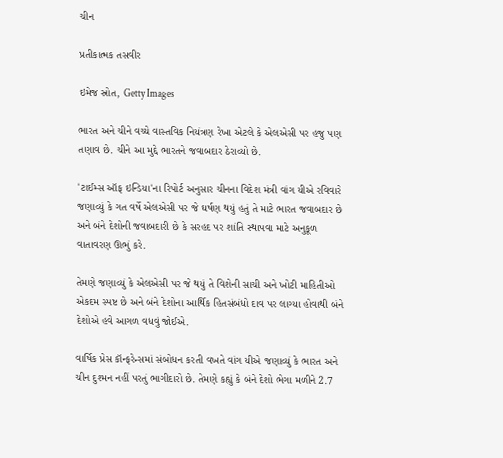ચીન

પ્રતીકાત્મક તસવીર

ઇમેજ સ્રોત, Getty Images

ભારત અને ચીને વચ્ચે વાસ્તવિક નિયંત્રણ રેખા એટલે કે એલએસી પર હજુ પણ તણાવ છે. ચીને આ મુદ્દે ભારતને જવાબદાર ઠેરાવ્યો છે.

'ટાઈમ્સ ઑફ ઇન્ડિયા'ના રિપોર્ટ અનુસાર ચીનના વિદેશ મંત્રી વાંગ યીએ રવિવારે જણાવ્યું કે ગત વર્ષે એલએસી પર જે ઘર્ષણ થયું હતું તે માટે ભારત જવાબદાર છે અને બંને દેશોની જવાબદારી છે કે સરહદ પર શાંતિ સ્થાપવા માટે અનુકૂળ વાતાવરણ ઊભું કરે.

તેમણે જણાવ્યું કે એલએસી પર જે થયું તે વિશેની સાચી અને ખોટી માહિતીઓ એકદમ સ્પષ્ટ છે અને બંને દેશોના આર્થિક હિતસંબંધો દાવ પર લાગ્યા હોવાથી બંને દેશોએ હવે આગળ વધવું જોઈએ.

વાર્ષિક પ્રેસ કૉન્ફરેન્સમાં સંબોધન કરતી વખતે વાંગ યીએ જણાવ્યું કે ભારત અને ચીન દુશ્મન નહીં પરતું ભાગીદારો છે. તેમણે કહ્યું કે બંને દેશો ભેગા મળીને 2.7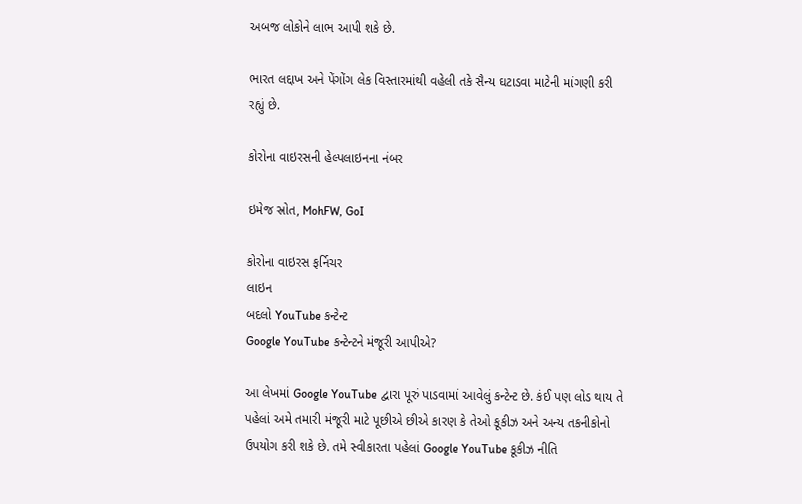અબજ લોકોને લાભ આપી શકે છે.

ભારત લદ્દાખ અને પેંગોંગ લેક વિસ્તારમાંથી વહેલી તકે સૈન્ય ઘટાડવા માટેની માંગણી કરી રહ્યું છે.

કોરોના વાઇરસની હેલ્પલાઇનના નંબર

ઇમેજ સ્રોત, MohFW, GoI

કોરોના વાઇરસ ફર્નિચર
લાઇન
બદલો YouTube કન્ટેન્ટ
Google YouTube કન્ટેન્ટને મંજૂરી આપીએ?

આ લેખમાં Google YouTube દ્વારા પૂરું પાડવામાં આવેલું કન્ટેન્ટ છે. કંઈ પણ લોડ થાય તે પહેલાં અમે તમારી મંજૂરી માટે પૂછીએ છીએ કારણ કે તેઓ કૂકીઝ અને અન્ય તકનીકોનો ઉપયોગ કરી શકે છે. તમે સ્વીકારતા પહેલાં Google YouTube કૂકીઝ નીતિ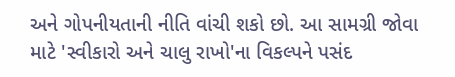અને ગોપનીયતાની નીતિ વાંચી શકો છો. આ સામગ્રી જોવા માટે 'સ્વીકારો અને ચાલુ રાખો'ના વિકલ્પને પસંદ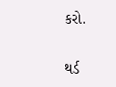કરો.

થર્ડ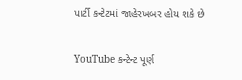પાર્ટી કન્ટેટમાં જાહેરખબર હોય શકે છે

YouTube કન્ટેન્ટ પૂર્ણ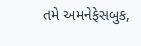તમે અમનેફેસબુક,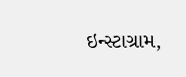ઇન્સ્ટાગ્રામ,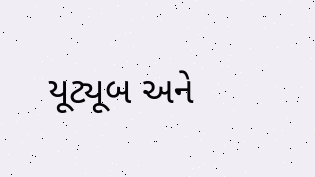યૂટ્યૂબ અને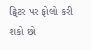ટ્વિટર પર ફોલો કરી શકો છો